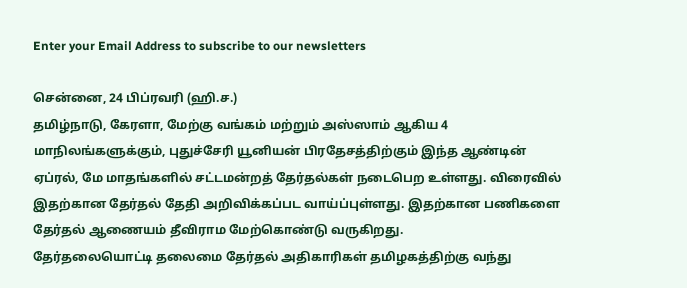Enter your Email Address to subscribe to our newsletters

சென்னை, 24 பிப்ரவரி (ஹி.ச.)
தமிழ்நாடு, கேரளா, மேற்கு வங்கம் மற்றும் அஸ்ஸாம் ஆகிய 4 மாநிலங்களுக்கும், புதுச்சேரி யூனியன் பிரதேசத்திற்கும் இந்த ஆண்டின் ஏப்ரல், மே மாதங்களில் சட்டமன்றத் தேர்தல்கள் நடைபெற உள்ளது. விரைவில் இதற்கான தேர்தல் தேதி அறிவிக்கப்பட வாய்ப்புள்ளது. இதற்கான பணிகளை தேர்தல் ஆணையம் தீவிராம மேற்கொண்டு வருகிறது.
தேர்தலையொட்டி தலைமை தேர்தல் அதிகாரிகள் தமிழகத்திற்கு வந்து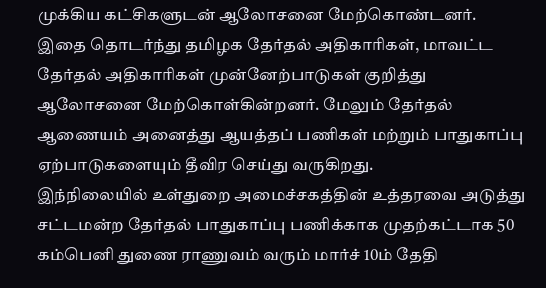முக்கிய கட்சிகளுடன் ஆலோசனை மேற்கொண்டனர். இதை தொடர்ந்து தமிழக தேர்தல் அதிகாரிகள், மாவட்ட தேர்தல் அதிகாரிகள் முன்னேற்பாடுகள் குறித்து ஆலோசனை மேற்கொள்கின்றனர். மேலும் தேர்தல் ஆணையம் அனைத்து ஆயத்தப் பணிகள் மற்றும் பாதுகாப்பு ஏற்பாடுகளையும் தீவிர செய்து வருகிறது.
இந்நிலையில் உள்துறை அமைச்சகத்தின் உத்தரவை அடுத்து சட்டமன்ற தேர்தல் பாதுகாப்பு பணிக்காக முதற்கட்டாக 50 கம்பெனி துணை ராணுவம் வரும் மார்ச் 10ம் தேதி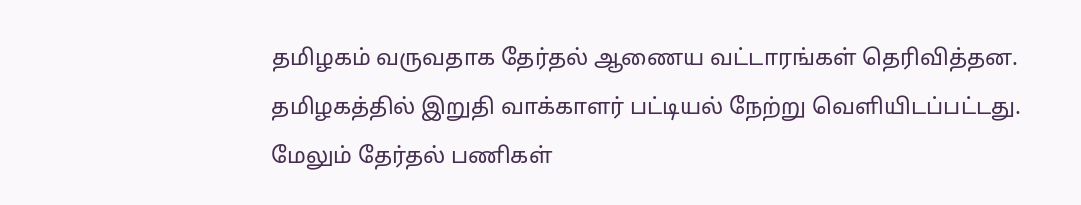தமிழகம் வருவதாக தேர்தல் ஆணைய வட்டாரங்கள் தெரிவித்தன.
தமிழகத்தில் இறுதி வாக்காளர் பட்டியல் நேற்று வெளியிடப்பட்டது. மேலும் தேர்தல் பணிகள்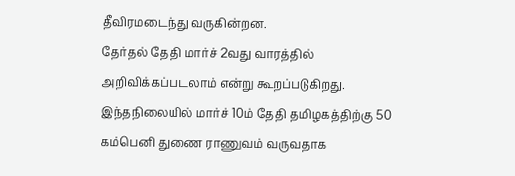தீவிரமடைந்து வருகின்றன.
தேர்தல் தேதி மார்ச் 2வது வாரத்தில் அறிவிக்கப்படலாம் என்று கூறப்படுகிறது. இந்தநிலையில் மார்ச் 10ம் தேதி தமிழகத்திற்கு 50 கம்பெனி துணை ராணுவம் வருவதாக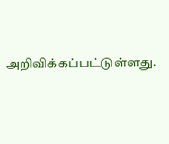அறிவிக்கப்பட்டுள்ளது.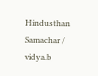Hindusthan Samachar / vidya.b